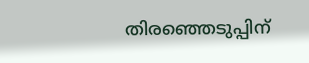തിരഞ്ഞെടുപ്പിന്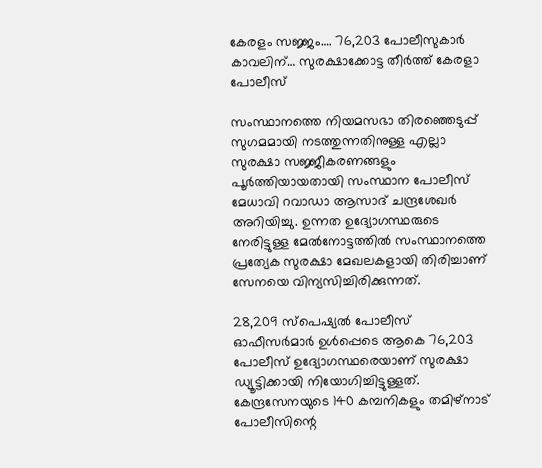കേരളം സജ്ജം…. 76,203 പോലീസുകാർ കാവലിന്… സുരക്ഷാക്കോട്ട തീർത്ത് കേരളാ പോലീസ്

സംസ്ഥാനത്തെ നിയമസഭാ തിരഞ്ഞെടുപ്പ് സുഗമമായി നടത്തുന്നതിനുള്ള എല്ലാ സുരക്ഷാ സജ്ജീകരണങ്ങളും പൂർത്തിയായതായി സംസ്ഥാന പോലീസ് മേധാവി റവാഡാ ആസാദ് ചന്ദ്രശേഖർ അറിയിച്ചു. ഉന്നത ഉദ്യോഗസ്ഥരുടെ നേരിട്ടുള്ള മേൽനോട്ടത്തിൽ സംസ്ഥാനത്തെ പ്രത്യേക സുരക്ഷാ മേഖലകളായി തിരിച്ചാണ് സേനയെ വിന്യസിച്ചിരിക്കുന്നത്.

28,209 സ്പെഷ്യൽ പോലീസ് ഓഫീസർമാർ ഉൾപ്പെടെ ആകെ 76,203 പോലീസ് ഉദ്യോഗസ്ഥരെയാണ് സുരക്ഷാ ഡ്യൂട്ടിക്കായി നിയോഗിച്ചിട്ടുള്ളത്. കേന്ദ്രസേനയുടെ 140 കമ്പനികളും തമിഴ്‌നാട് പോലീസിന്റെ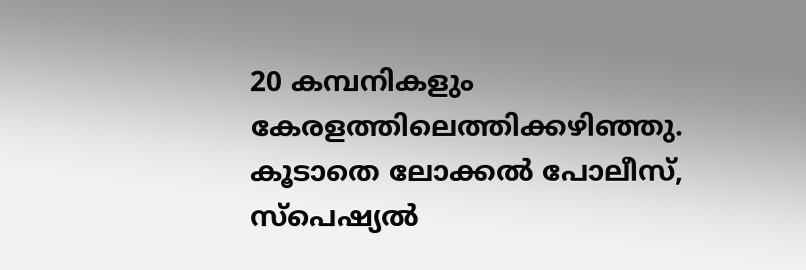20 കമ്പനികളും കേരളത്തിലെത്തിക്കഴിഞ്ഞു. കൂടാതെ ലോക്കൽ പോലീസ്, സ്പെഷ്യൽ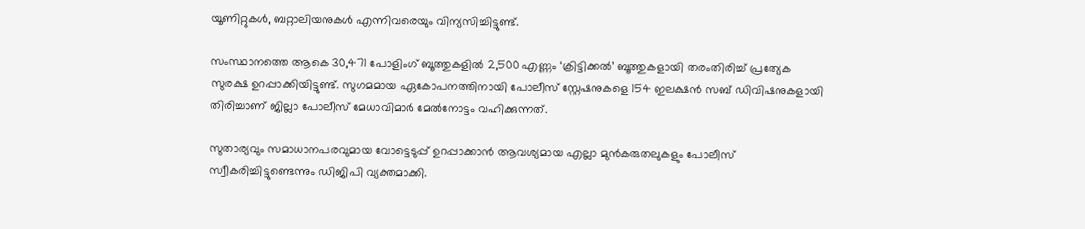യൂണിറ്റുകൾ, ബറ്റാലിയനുകൾ എന്നിവരെയും വിന്യസിച്ചിട്ടുണ്ട്.

സംസ്ഥാനത്തെ ആകെ 30,471 പോളിംഗ് ബൂത്തുകളിൽ 2,500 എണ്ണം ‘ക്രിട്ടിക്കൽ’ ബൂത്തുകളായി തരംതിരിച്ച് പ്രത്യേക സുരക്ഷ ഉറപ്പാക്കിയിട്ടുണ്ട്. സുഗമമായ ഏകോപനത്തിനായി പോലീസ് സ്റ്റേഷനുകളെ 154 ഇലക്ഷൻ സബ് ഡിവിഷനുകളായി തിരിച്ചാണ് ജില്ലാ പോലീസ് മേധാവിമാർ മേൽനോട്ടം വഹിക്കുന്നത്.

സുതാര്യവും സമാധാനപരവുമായ വോട്ടെടുപ്പ് ഉറപ്പാക്കാൻ ആവശ്യമായ എല്ലാ മുൻകരുതലുകളും പോലീസ് സ്വീകരിച്ചിട്ടുണ്ടെന്നും ഡിജിപി വ്യക്തമാക്കി.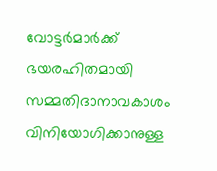വോട്ടർമാർക്ക് ഭയരഹിതമായി സമ്മതിദാനാവകാശം വിനിയോഗിക്കാനുള്ള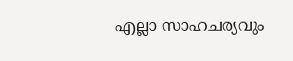എല്ലാ സാഹചര്യവും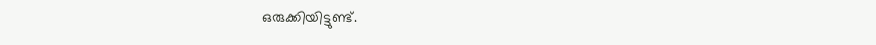ഒരുക്കിയിട്ടുണ്ട്.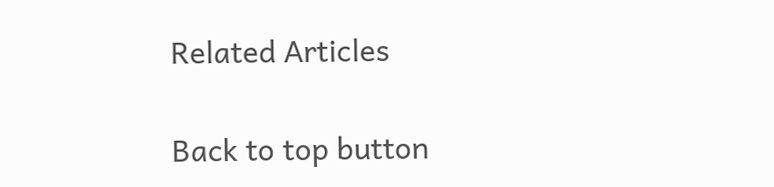Related Articles

Back to top button